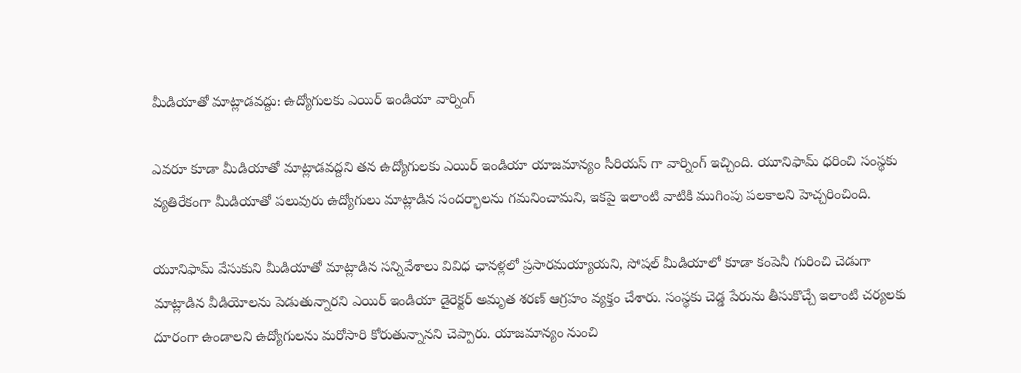మీడియాతో మాట్లాడవద్దు: ఉద్యోగులకు ఎయిర్ ఇండియా వార్నింగ్

ఎవరూ కూడా మీడియాతో మాట్లాడవద్దని తన ఉద్యోగులకు ఎయిర్ ఇండియా యాజమాన్యం సీరియస్ గా వార్నింగ్ ఇచ్చింది. యూనిఫామ్ ధరించి సంస్థకు వ్యతిరేకంగా మీడియాతో పలువురు ఉద్యోగులు మాట్లాడిన సందర్భాలను గమనించామని, ఇకపై ఇలాంటి వాటికి ముగింపు పలకాలని హెచ్చరించింది.

యూనిఫామ్ వేసుకుని మీడియాతో మాట్లాడిన సన్నివేశాలు వివిధ ఛానళ్లలో ప్రసారమయ్యాయని, సోషల్ మీడియాలో కూడా కంపెనీ గురించి చెడుగా మాట్లాడిన వీడియోలను పెడుతున్నారని ఎయిర్ ఇండియా డైరెక్టర్ అమృత శరణ్ ఆగ్రహం వ్యక్తం చేశారు. సంస్థకు చెడ్డ పేరును తీసుకొచ్చే ఇలాంటి చర్యలకు దూరంగా ఉండాలని ఉద్యోగులను మరోసారి కోరుతున్నానని చెప్పారు. యాజమాన్యం నుంచి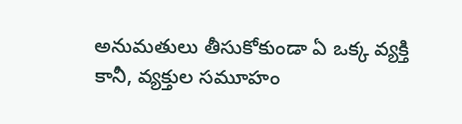అనుమతులు తీసుకోకుండా ఏ ఒక్క వ్యక్తి కానీ, వ్యక్తుల సమూహం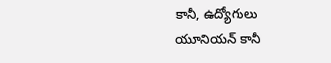కానీ, ఉద్యోగులు యూనియన్ కానీ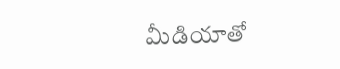మీడియాతో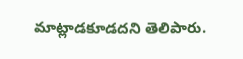మాట్లాడకూడదని తెలిపారు.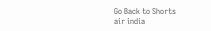Go Back to Shorts
air india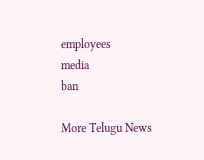employees
media
ban

More Telugu News